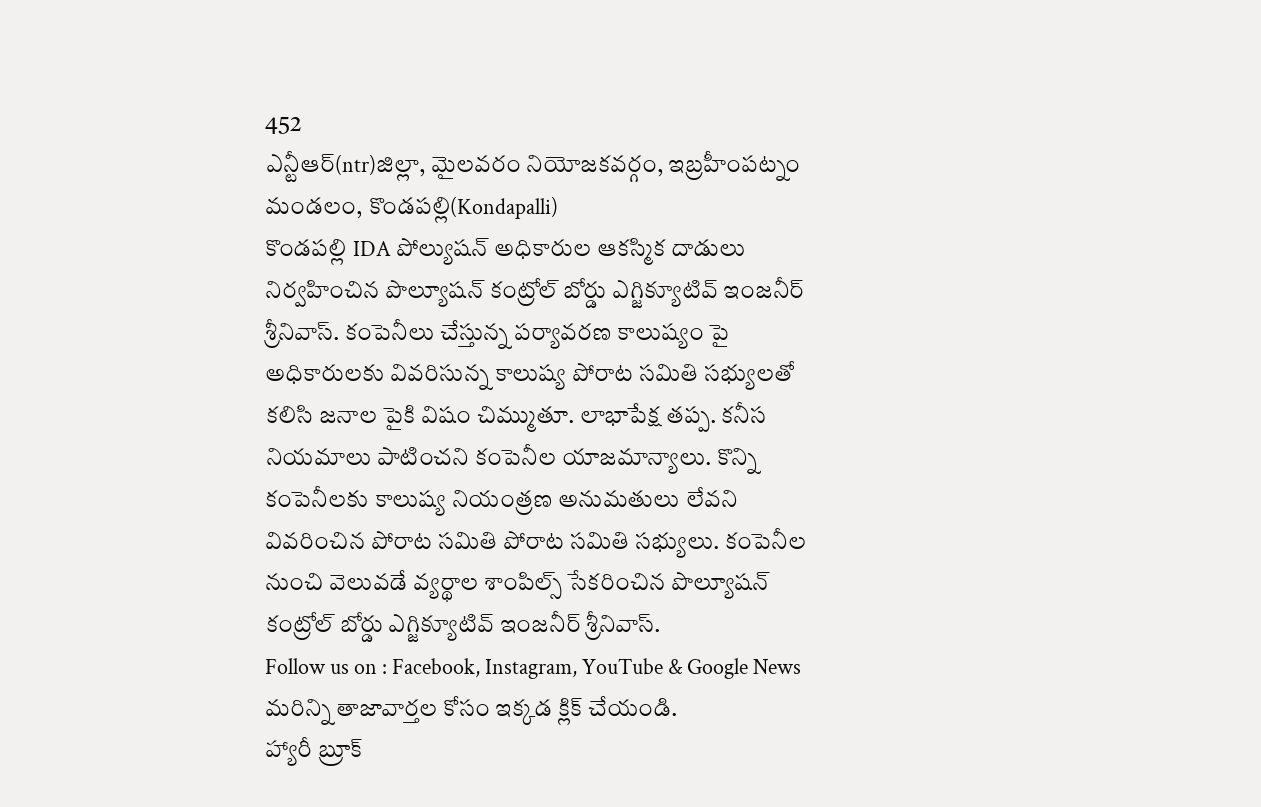452
ఎన్టీఆర్(ntr)జిల్లా, మైలవరం నియోజకవర్గం, ఇబ్రహీంపట్నం మండలం, కొండపల్లి(Kondapalli)
కొండపల్లి IDA పోల్యుషన్ అధికారుల ఆకస్మిక దాడులు నిర్వహించిన పొల్యూషన్ కంట్రోల్ బోర్డు ఎగ్జిక్యూటివ్ ఇంజనీర్ శ్రీనివాస్. కంపెనీలు చేస్తున్న పర్యావరణ కాలుష్యం పై అధికారులకు వివరిసున్న కాలుష్య పోరాట సమితి సభ్యులతో కలిసి జనాల పైకి విషం చిమ్ముతూ. లాభాపేక్ష తప్ప. కనీస నియమాలు పాటించని కంపెనీల యాజమాన్యాలు. కొన్ని కంపెనీలకు కాలుష్య నియంత్రణ అనుమతులు లేవని వివరించిన పోరాట సమితి పోరాట సమితి సభ్యులు. కంపెనీల నుంచి వెలువడే వ్యర్థాల శాంపిల్స్ సేకరించిన పొల్యూషన్ కంట్రోల్ బోర్డు ఎగ్జిక్యూటివ్ ఇంజనీర్ శ్రీనివాస్.
Follow us on : Facebook, Instagram, YouTube & Google News
మరిన్ని తాజావార్తల కోసం ఇక్కడ క్లిక్ చేయండి.
హ్యారీ బ్రూక్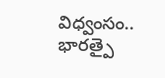విధ్వంసం.. భారత్పై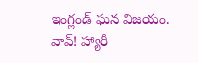ఇంగ్లండ్ ఘన విజయం.
వావ్! హ్యారీ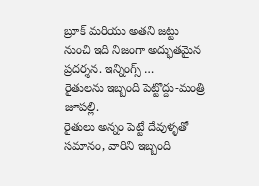బ్రూక్ మరియు అతని జట్టు నుంచి ఇది నిజంగా అద్భుతమైన ప్రదర్శన. ఇన్నింగ్స్ …
రైతులను ఇబ్బంది పెట్టొద్దు-మంత్రి జూపల్లి.
రైతులు అన్నం పెట్టే దేవుళ్ళతో సమానం, వారిని ఇబ్బంది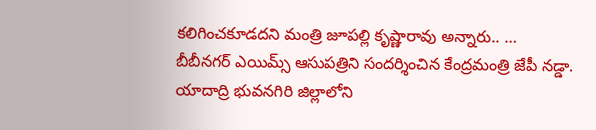కలిగించకూడదని మంత్రి జూపల్లి కృష్ణారావు అన్నారు.. …
బీబీనగర్ ఎయిమ్స్ ఆసుపత్రిని సందర్శించిన కేంద్రమంత్రి జేపీ నడ్డా.
యాదాద్రి భువనగిరి జిల్లాలోని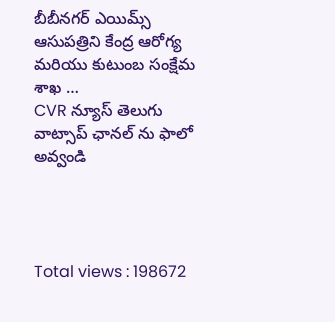బీబీనగర్ ఎయిమ్స్ ఆసుపత్రిని కేంద్ర ఆరోగ్య మరియు కుటుంబ సంక్షేమ శాఖ …
CVR న్యూస్ తెలుగు వాట్సాప్ ఛానల్ ను ఫాలో అవ్వండి




Total views : 198672